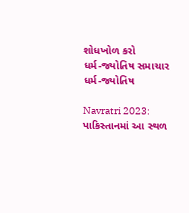શોધખોળ કરો
ધર્મ-જ્યોતિષ સમાચાર
ધર્મ-જ્યોતિષ

Navratri 2023: પાકિસ્તાનમાં આ સ્થળ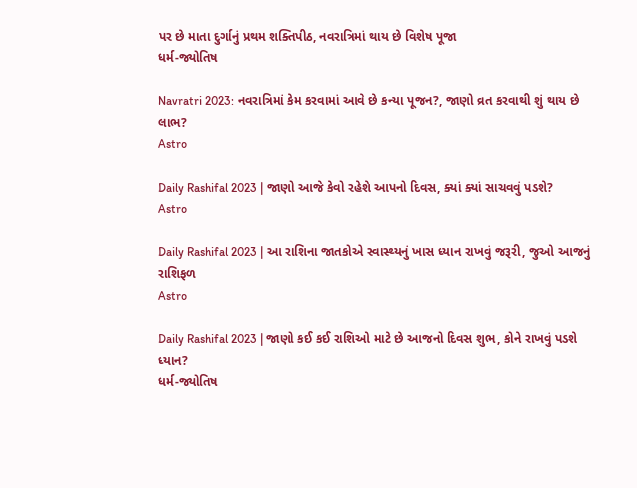પર છે માતા દુર્ગાનું પ્રથમ શક્તિપીઠ, નવરાત્રિમાં થાય છે વિશેષ પૂજા
ધર્મ-જ્યોતિષ

Navratri 2023: નવરાત્રિમાં કેમ કરવામાં આવે છે કન્યા પૂજન?, જાણો વ્રત કરવાથી શું થાય છે લાભ?
Astro

Daily Rashifal 2023 | જાણો આજે કેવો રહેશે આપનો દિવસ, ક્યાં ક્યાં સાચવવું પડશે?
Astro

Daily Rashifal 2023 | આ રાશિના જાતકોએ સ્વાસ્થ્યનું ખાસ ધ્યાન રાખવું જરૂરી, જુઓ આજનું રાશિફળ
Astro

Daily Rashifal 2023 | જાણો કઈ કઈ રાશિઓ માટે છે આજનો દિવસ શુભ, કોને રાખવું પડશે ધ્યાન?
ધર્મ-જ્યોતિષ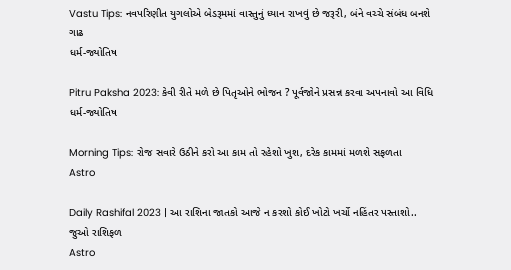Vastu Tips: નવપરિણીત યુગલોએ બેડરૂમમાં વાસ્તુનું ધ્યાન રાખવું છે જરૂરી, બંને વચ્ચે સંબંધ બનશે ગાઢ
ધર્મ-જ્યોતિષ

Pitru Paksha 2023: કેવી રીતે મળે છે પિતૃઓને ભોજન ? પૂર્વજોને પ્રસન્ન કરવા અપનાવો આ વિધિ
ધર્મ-જ્યોતિષ

Morning Tips: રોજ સવારે ઉઠીને કરો આ કામ તો રહેશો ખુશ, દરેક કામમાં મળશે સફળતા
Astro

Daily Rashifal 2023 | આ રાશિના જાતકો આજે ન કરશો કોઈ ખોટો ખર્ચો નહિંતર પસ્તાશો.. જુઓ રાશિફળ
Astro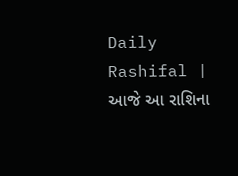Daily Rashifal | આજે આ રાશિના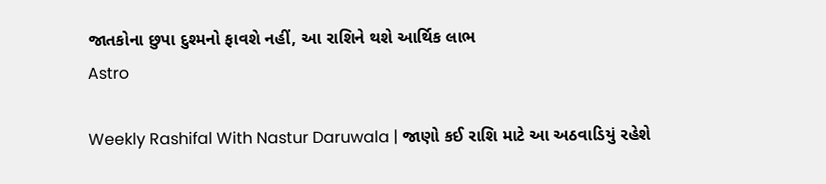જાતકોના છુપા દુશ્મનો ફાવશે નહીં, આ રાશિને થશે આર્થિક લાભ
Astro

Weekly Rashifal With Nastur Daruwala | જાણો કઈ રાશિ માટે આ અઠવાડિયું રહેશે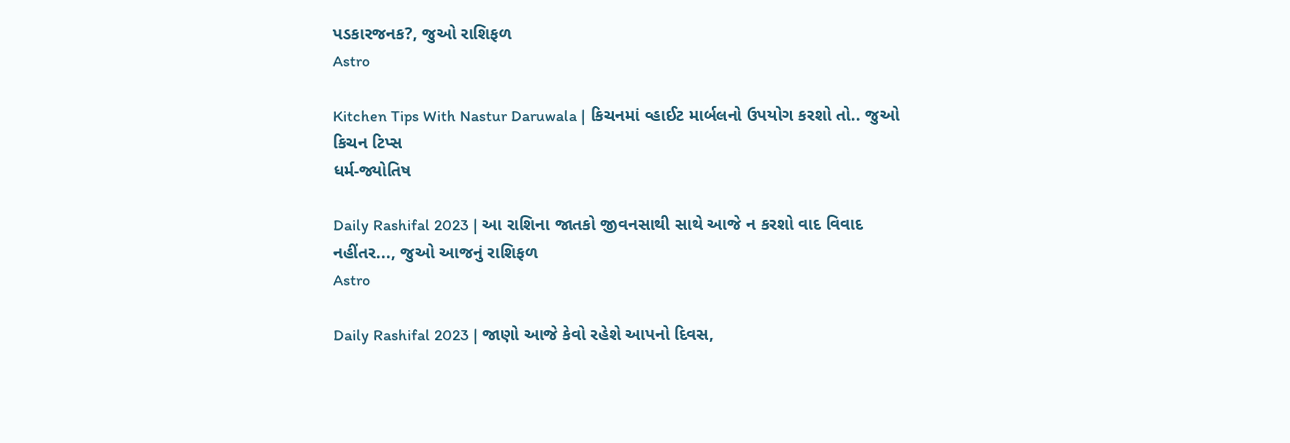પડકારજનક?, જુઓ રાશિફળ
Astro

Kitchen Tips With Nastur Daruwala | કિચનમાં વ્હાઈટ માર્બલનો ઉપયોગ કરશો તો.. જુઓ કિચન ટિપ્સ
ધર્મ-જ્યોતિષ

Daily Rashifal 2023 | આ રાશિના જાતકો જીવનસાથી સાથે આજે ન કરશો વાદ વિવાદ નહીંતર..., જુઓ આજનું રાશિફળ
Astro

Daily Rashifal 2023 | જાણો આજે કેવો રહેશે આપનો દિવસ,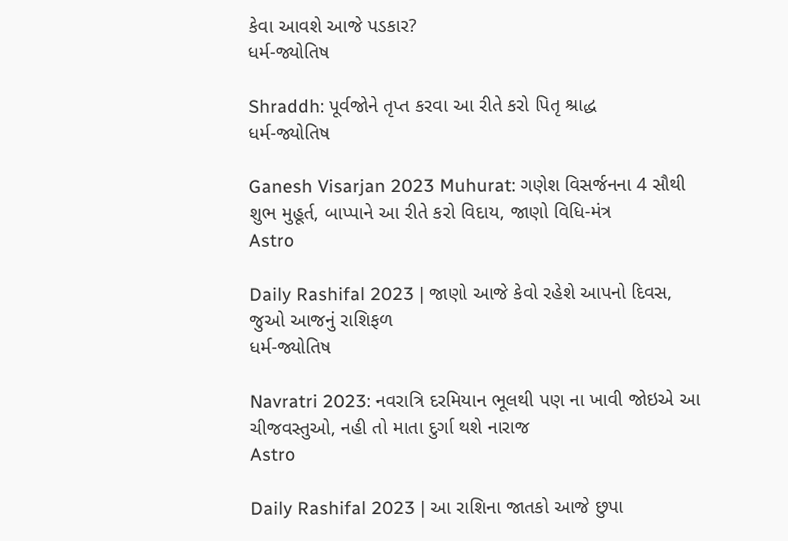કેવા આવશે આજે પડકાર?
ધર્મ-જ્યોતિષ

Shraddh: પૂર્વજોને તૃપ્ત કરવા આ રીતે કરો પિતૃ શ્રાદ્ધ
ધર્મ-જ્યોતિષ

Ganesh Visarjan 2023 Muhurat: ગણેશ વિસર્જનના 4 સૌથી શુભ મુહૂર્ત, બાપ્પાને આ રીતે કરો વિદાય, જાણો વિધિ-મંત્ર
Astro

Daily Rashifal 2023 | જાણો આજે કેવો રહેશે આપનો દિવસ, જુઓ આજનું રાશિફળ
ધર્મ-જ્યોતિષ

Navratri 2023: નવરાત્રિ દરમિયાન ભૂલથી પણ ના ખાવી જોઇએ આ ચીજવસ્તુઓ, નહી તો માતા દુર્ગા થશે નારાજ
Astro

Daily Rashifal 2023 | આ રાશિના જાતકો આજે છુપા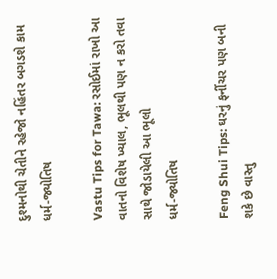દુશ્મનોથી ચેતીને રહેજો નહિંતર બગડશે કામ
ધર્મ-જ્યોતિષ

Vastu Tips for Tawa: રસોઈમાં રાખો આ વાતનો વિશેષ ખ્યાલ, ભૂલથી પણ ન કરો તવા સાથે જોડાયેલી આ ભૂલો
ધર્મ-જ્યોતિષ

Feng Shui Tips: ઘરનું ફર્નીચર પણ બની શકે છે વાસ્તુ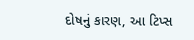દોષનું કારણ, આ ટિપ્સ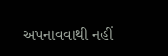અપનાવવાથી નહીં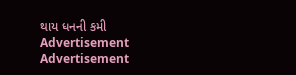થાય ધનની કમી
Advertisement
Advertisement